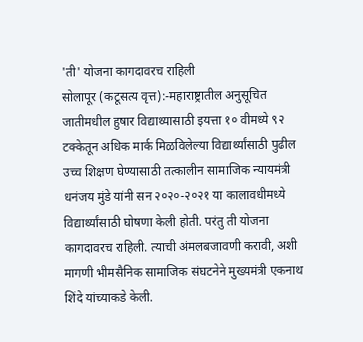'ती' योजना कागदावरच राहिली
सोलापूर (कटूसत्य वृत्त):-महाराष्ट्रातील अनुसूचित जातीमधील हुषार विद्याथ्यासाठी इयत्ता १० वीमध्ये ९२ टक्केतून अधिक मार्क मिळविलेल्या विद्यार्थ्यांसाठी पुढील उच्च शिक्षण घेण्यासाठी तत्कालीन सामाजिक न्यायमंत्री धनंजय मुंडे यांनी सन २०२०-२०२१ या कालावधीमध्ये विद्यार्थ्यांसाठी घोषणा केली होती. परंतु ती योजना कागदावरच राहिली. त्याची अंमलबजावणी करावी, अशी मागणी भीमसैनिक सामाजिक संघटनेने मुख्यमंत्री एकनाथ शिंदे यांच्याकडे केली.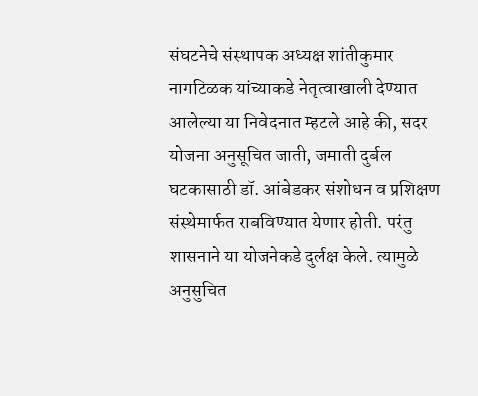संघटनेचे संस्थापक अध्यक्ष शांतीकुमार नागटिळक यांच्याकडे नेतृत्वाखाली देण्यात आलेल्या या निवेदनात म्हटले आहे की, सदर योजना अनुसूचित जाती, जमाती दुर्बल घटकासाठी डॉ. आंबेडकर संशोधन व प्रशिक्षण संस्थेमार्फत राबविण्यात येणार होती. परंतु शासनाने या योजनेकडे दुर्लक्ष केले. त्यामुळे अनुसुचित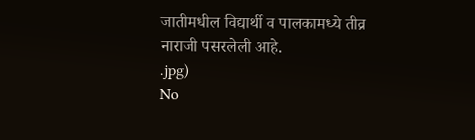जातीमधील विद्यार्थी व पालकामध्ये तीव्र नाराजी पसरलेली आहे.
.jpg)
No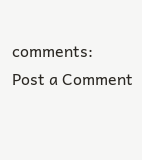comments:
Post a Comment